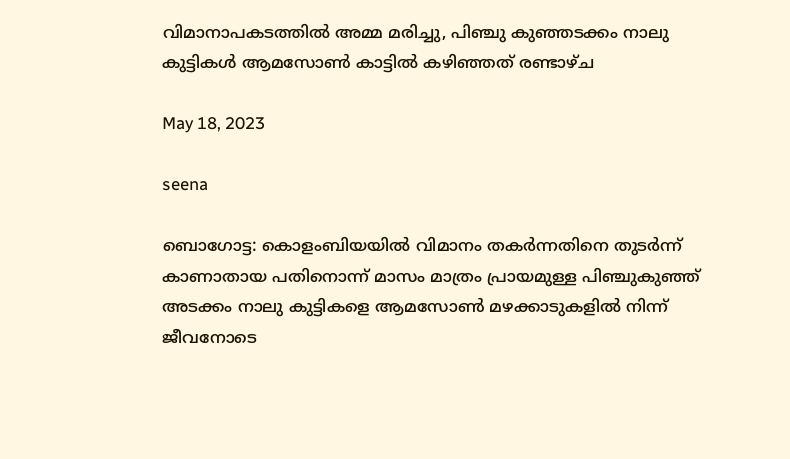വിമാനാപകടത്തില്‍ അമ്മ മരിച്ചു, പിഞ്ചു കുഞ്ഞടക്കം നാലു കുട്ടികള്‍ ആമസോണ്‍ കാട്ടില്‍ കഴിഞ്ഞത് രണ്ടാഴ്ച

May 18, 2023

seena

ബൊഗോട്ട: കൊളംബിയയിൽ വിമാനം തകര്‍ന്നതിനെ തുടര്‍ന്ന് കാണാതായ പതിനൊന്ന് മാസം മാത്രം പ്രായമുള്ള പിഞ്ചുകുഞ്ഞ് അടക്കം നാലു കുട്ടികളെ ആമസോണ്‍ മഴക്കാടുകളില്‍ നിന്ന് ജീവനോടെ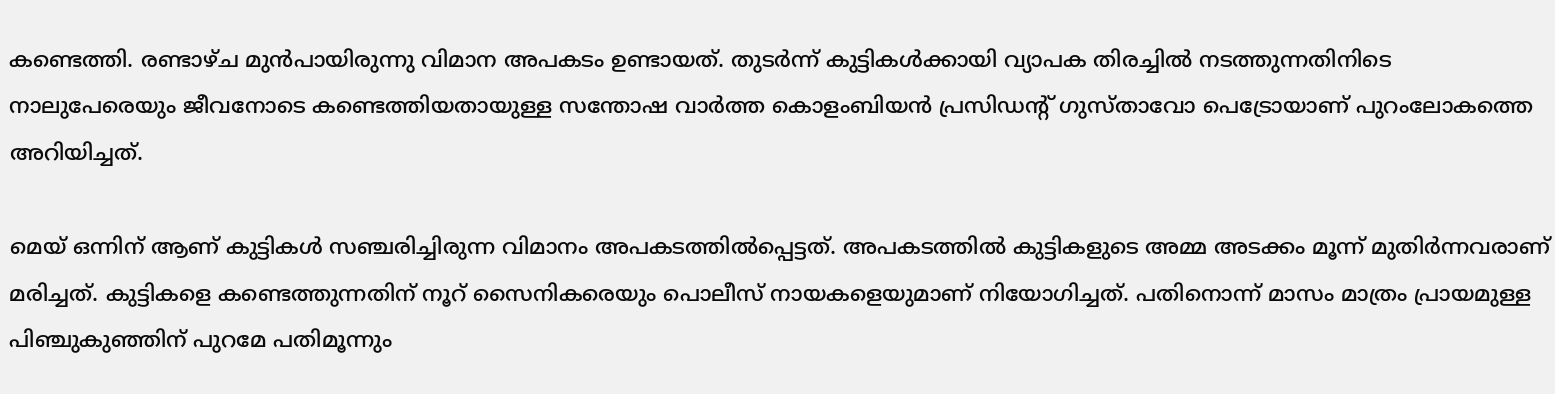കണ്ടെത്തി. രണ്ടാഴ്ച മുന്‍പായിരുന്നു വിമാന അപകടം ഉണ്ടായത്. തുടര്‍ന്ന് കുട്ടികള്‍ക്കായി വ്യാപക തിരച്ചില്‍ നടത്തുന്നതിനിടെ നാലുപേരെയും ജീവനോടെ കണ്ടെത്തിയതായുള്ള സന്തോഷ വാര്‍ത്ത കൊളംബിയന്‍ പ്രസിഡന്റ് ഗുസ്താവോ പെട്രോയാണ് പുറംലോകത്തെ അറിയിച്ചത്.

മെയ് ഒന്നിന് ആണ് കുട്ടികള്‍ സഞ്ചരിച്ചിരുന്ന വിമാനം അപകടത്തില്‍പ്പെട്ടത്. അപകടത്തില്‍ കുട്ടികളുടെ അമ്മ അടക്കം മൂന്ന് മുതിര്‍ന്നവരാണ് മരിച്ചത്. കുട്ടികളെ കണ്ടെത്തുന്നതിന് നൂറ് സൈനികരെയും പൊലീസ് നായകളെയുമാണ് നിയോഗിച്ചത്. പതിനൊന്ന് മാസം മാത്രം പ്രായമുള്ള പിഞ്ചുകുഞ്ഞിന് പുറമേ പതിമൂന്നും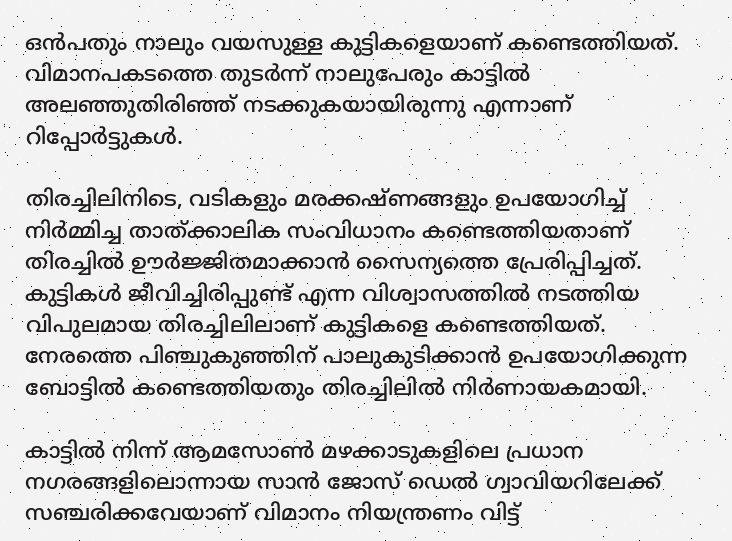ഒന്‍പതും നാലും വയസുള്ള കുട്ടികളെയാണ് കണ്ടെത്തിയത്. വിമാനപകടത്തെ തുടര്‍ന്ന് നാലുപേരും കാട്ടില്‍ അലഞ്ഞുതിരിഞ്ഞ് നടക്കുകയായിരുന്നു എന്നാണ് റിപ്പോര്‍ട്ടുകള്‍.

തിരച്ചിലിനിടെ, വടികളും മരക്കഷ്ണങ്ങളും ഉപയോഗിച്ച് നിര്‍മ്മിച്ച താത്ക്കാലിക സംവിധാനം കണ്ടെത്തിയതാണ് തിരച്ചില്‍ ഊര്‍ജ്ജിതമാക്കാന്‍ സൈന്യത്തെ പ്രേരിപ്പിച്ചത്. കുട്ടികള്‍ ജീവിച്ചിരിപ്പുണ്ട് എന്ന വിശ്വാസത്തില്‍ നടത്തിയ വിപുലമായ തിരച്ചിലിലാണ് കുട്ടികളെ കണ്ടെത്തിയത്. നേരത്തെ പിഞ്ചുകുഞ്ഞിന് പാലുകുടിക്കാന്‍ ഉപയോഗിക്കുന്ന ബോട്ടില്‍ കണ്ടെത്തിയതും തിരച്ചിലില്‍ നിര്‍ണായകമായി.

കാട്ടില്‍ നിന്ന് ആമസോണ്‍ മഴക്കാടുകളിലെ പ്രധാന നഗരങ്ങളിലൊന്നായ സാന്‍ ജോസ് ഡെല്‍ ഗ്വാവിയറിലേക്ക് സഞ്ചരിക്കവേയാണ് വിമാനം നിയന്ത്രണം വിട്ട്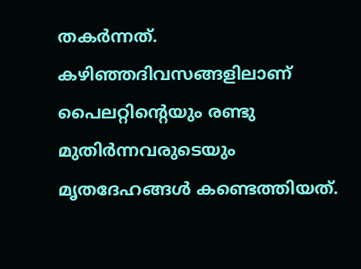തകര്‍ന്നത്. കഴിഞ്ഞദിവസങ്ങളിലാണ് പൈലറ്റിന്റെയും രണ്ടു മുതിര്‍ന്നവരുടെയും മൃതദേഹങ്ങള്‍ കണ്ടെത്തിയത്.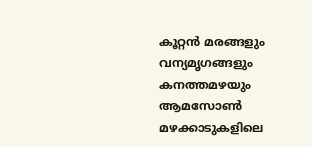കൂറ്റന്‍ മരങ്ങളും വന്യമൃഗങ്ങളും കനത്തമഴയും ആമസോണ്‍ മഴക്കാടുകളിലെ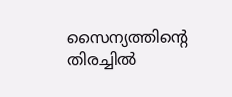സൈന്യത്തിന്റെ തിരച്ചില്‍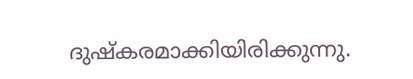ദുഷ്‌കരമാക്കിയിരിക്കുന്നു.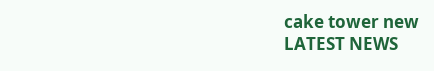cake tower new
LATEST NEWS